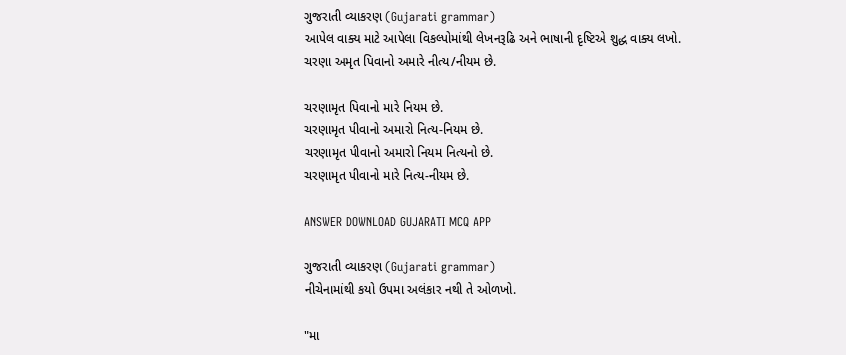ગુજરાતી વ્યાકરણ (Gujarati grammar)
આપેલ વાક્ય માટે આપેલા વિકલ્પોમાંથી લેખનરૂઢિ અને ભાષાની દૃષ્ટિએ શુદ્ધ વાક્ય લખો.
ચરણા અમૃત પિવાનો અમારે નીત્ય/નીયમ છે.

ચરણામૃત પિવાનો મારે નિયમ છે.
ચરણામૃત પીવાનો અમારો નિત્ય-નિયમ છે.
ચરણામૃત પીવાનો અમારો નિયમ નિત્યનો છે.
ચરણામૃત પીવાનો મારે નિત્ય-નીયમ છે.

ANSWER DOWNLOAD GUJARATI MCQ APP

ગુજરાતી વ્યાકરણ (Gujarati grammar)
નીચેનામાંથી કયો ઉપમા અલંકાર નથી તે ઓળખો.

"મા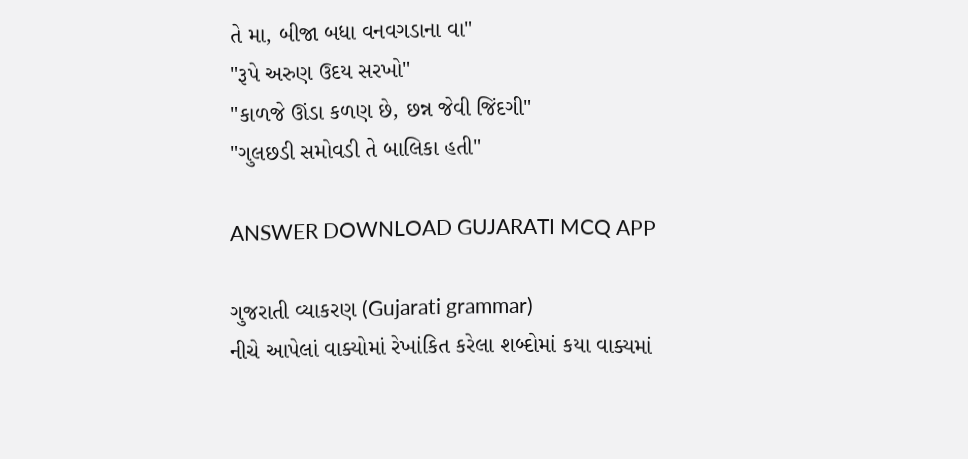તે મા, બીજા બધા વનવગડાના વા"
"રૂપે અરુણ ઉદય સરખો"
"કાળજે ઊંડા કળણ છે, છન્ન જેવી જિંદગી"
"ગુલછડી સમોવડી તે બાલિકા હતી"

ANSWER DOWNLOAD GUJARATI MCQ APP

ગુજરાતી વ્યાકરણ (Gujarati grammar)
નીચે આપેલાં વાક્યોમાં રેખાંકિત કરેલા શબ્દોમાં કયા વાક્યમાં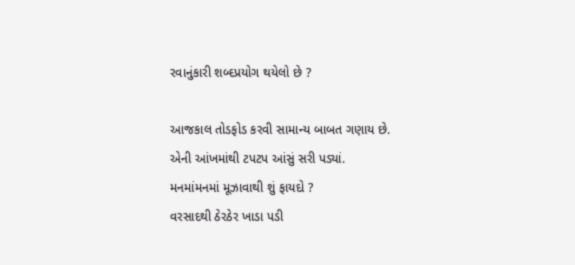રવાનુંકારી શબ્દપ્રયોગ થયેલો છે ?

આજકાલ તોડફોડ કરવી સામાન્ય બાબત ગણાય છે.
એની આંખમાંથી ટપટપ આંસું સરી પડ્યાં.
મનમાંમનમાં મૂઝાવાથી શું ફાયદો ?
વરસાદથી ઠેરઠેર ખાડા પડી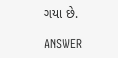ગયા છે.

ANSWER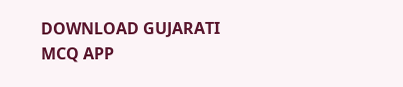DOWNLOAD GUJARATI MCQ APP